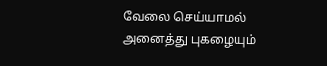வேலை செய்யாமல் அனைத்து புகழையும்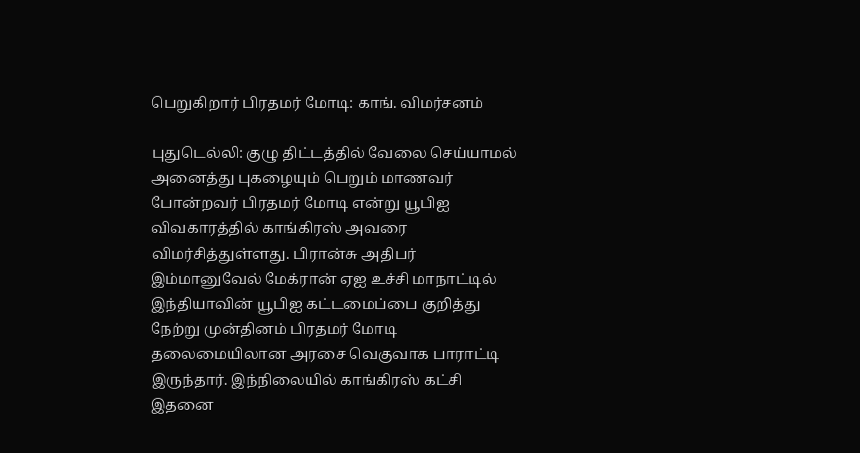பெறுகிறார் பிரதமர் மோடி: காங். விமர்சனம்

புதுடெல்லி: குழு திட்டத்தில் வேலை செய்யாமல் அனைத்து புகழையும் பெறும் மாணவர் போன்றவர் பிரதமர் மோடி என்று யூபிஐ விவகாரத்தில் காங்கிரஸ் அவரை விமர்சித்துள்ளது. பிரான்சு அதிபர் இம்மானுவேல் மேக்ரான் ஏஐ உச்சி மாநாட்டில் இந்தியாவின் யூபிஐ கட்டமைப்பை குறித்து நேற்று முன்தினம் பிரதமர் மோடி தலைமையிலான அரசை வெகுவாக பாராட்டி இருந்தார். இந்நிலையில் காங்கிரஸ் கட்சி இதனை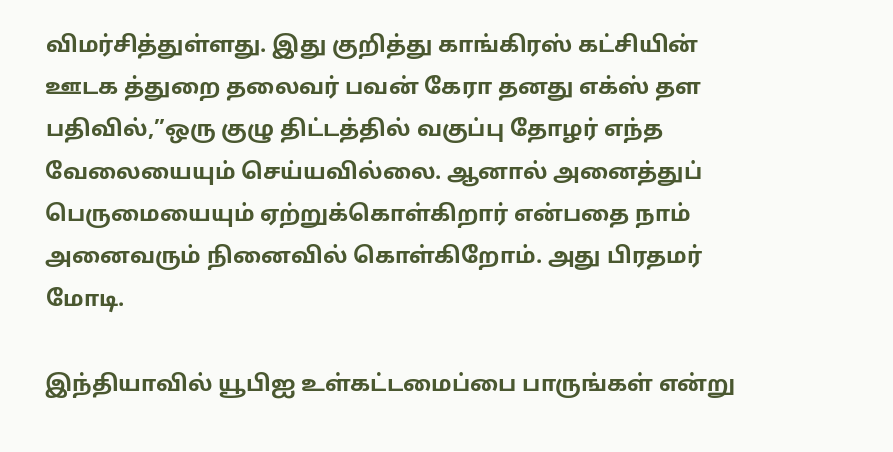விமர்சித்துள்ளது. இது குறித்து காங்கிரஸ் கட்சியின் ஊடக த்துறை தலைவர் பவன் கேரா தனது எக்ஸ் தள பதிவில்,”ஒரு குழு திட்டத்தில் வகுப்பு தோழர் எந்த வேலையையும் செய்யவில்லை. ஆனால் அனைத்துப் பெருமையையும் ஏற்றுக்கொள்கிறார் என்பதை நாம் அனைவரும் நினைவில் கொள்கிறோம். அது பிரதமர் மோடி.

இந்தியாவில் யூபிஐ உள்கட்டமைப்பை பாருங்கள் என்று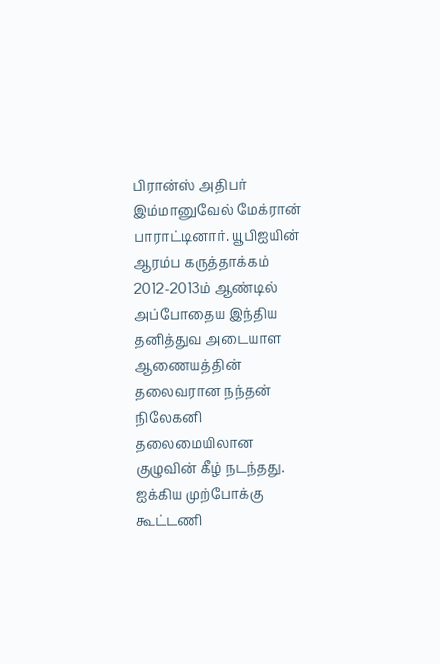பிரான்ஸ் அதிபர் இம்மானுவேல் மேக்ரான் பாராட்டினார். யூபிஐயின் ஆரம்ப கருத்தாக்கம் 2012-2013ம் ஆண்டில் அப்போதைய இந்திய தனித்துவ அடையாள ஆணையத்தின் தலைவரான நந்தன் நிலேகனி தலைமையிலான குழுவின் கீழ் நடந்தது. ஐக்கிய முற்போக்கு கூட்டணி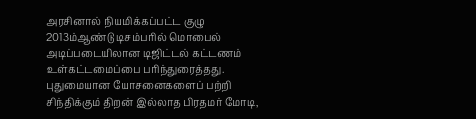அரசினால் நியமிக்கப்பட்ட குழு 2013ம்ஆண்டு டிசம்பரில் மொபைல் அடிப்படையிலான டிஜிட்டல் கட்டணம் உள்கட்டமைப்பை பரிந்துரைத்தது. புதுமையான யோசனைகளைப் பற்றி சிந்திக்கும் திறன் இல்லாத பிரதமர் மோடி,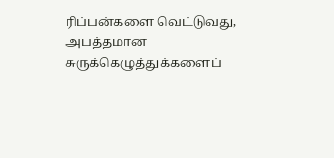ரிப்பன்களை வெட்டுவது, அபத்தமான சுருக்கெழுத்துக்களைப்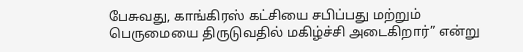பேசுவது, காங்கிரஸ் கட்சியை சபிப்பது மற்றும் பெருமையை திருடுவதில் மகிழ்ச்சி அடைகிறார்” என்று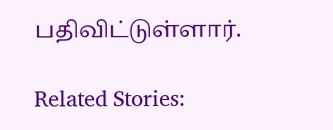பதிவிட்டுள்ளார்.

Related Stories: